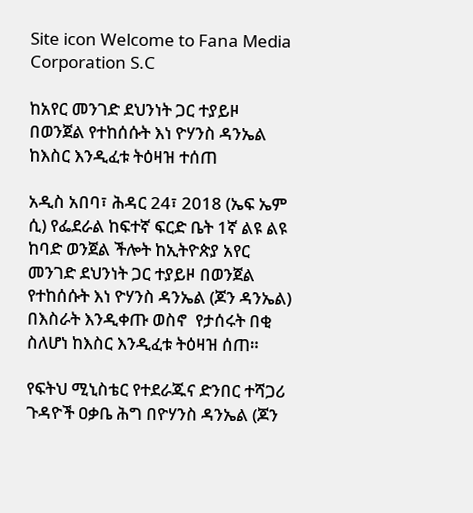Site icon Welcome to Fana Media Corporation S.C

ከአየር መንገድ ደህንነት ጋር ተያይዞ በወንጀል የተከሰሱት እነ ዮሃንስ ዳንኤል ከእስር እንዲፈቱ ትዕዛዝ ተሰጠ

አዲስ አበባ፣ ሕዳር 24፣ 2018 (ኤፍ ኤም ሲ) የፌደራል ከፍተኛ ፍርድ ቤት 1ኛ ልዩ ልዩ ከባድ ወንጀል ችሎት ከኢትዮጵያ አየር መንገድ ደህንነት ጋር ተያይዞ በወንጀል የተከሰሱት እነ ዮሃንስ ዳንኤል (ጆን ዳንኤል) በእስራት እንዲቀጡ ወስኖ  የታሰሩት በቂ ስለሆነ ከእስር እንዲፈቱ ትዕዛዝ ሰጠ።

የፍትህ ሚኒስቴር የተደራጁና ድንበር ተሻጋሪ ጉዳዮች ዐቃቤ ሕግ በዮሃንስ ዳንኤል (ጆን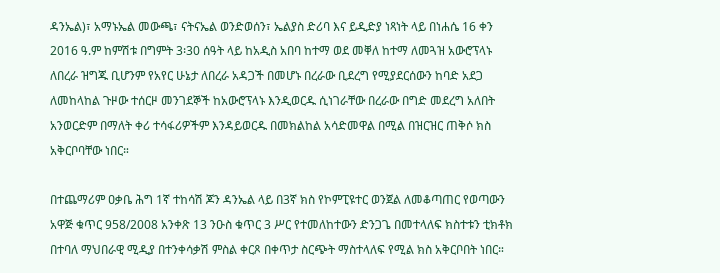ዳንኤል)፣ አማኑኤል መውጫ፣ ናትናኤል ወንድወሰን፣ ኤልያስ ድሪባ እና ይዲድያ ነጻነት ላይ በነሐሴ 16 ቀን 2016 ዓ.ም ከምሽቱ በግምት 3፡30 ሰዓት ላይ ከአዲስ አበባ ከተማ ወደ መቐለ ከተማ ለመጓዝ አውሮፕላኑ ለበረራ ዝግጁ ቢሆንም የአየር ሁኔታ ለበረራ አዳጋች በመሆኑ በረራው ቢደረግ የሚያደርሰውን ከባድ አደጋ ለመከላከል ጉዞው ተሰርዞ መንገደኞች ከአውሮፕላኑ እንዲወርዱ ሲነገራቸው በረራው በግድ መደረግ አለበት አንወርድም በማለት ቀሪ ተሳፋሪዎችም እንዳይወርዱ በመክልከል አሳድመዋል በሚል በዝርዝር ጠቅሶ ክስ አቅርቦባቸው ነበር።

በተጨማሪም ዐቃቤ ሕግ 1ኛ ተከሳሽ ጆን ዳንኤል ላይ በ3ኛ ክስ የኮምፒዩተር ወንጀል ለመቆጣጠር የወጣውን አዋጅ ቁጥር 958/2008 አንቀጽ 13 ንዑስ ቁጥር 3 ሥር የተመለከተውን ድንጋጌ በመተላለፍ ክስተቱን ቲክቶክ በተባለ ማህበራዊ ሚዲያ በተንቀሳቃሽ ምስል ቀርጾ በቀጥታ ስርጭት ማስተላለፍ የሚል ክስ አቅርቦበት ነበር።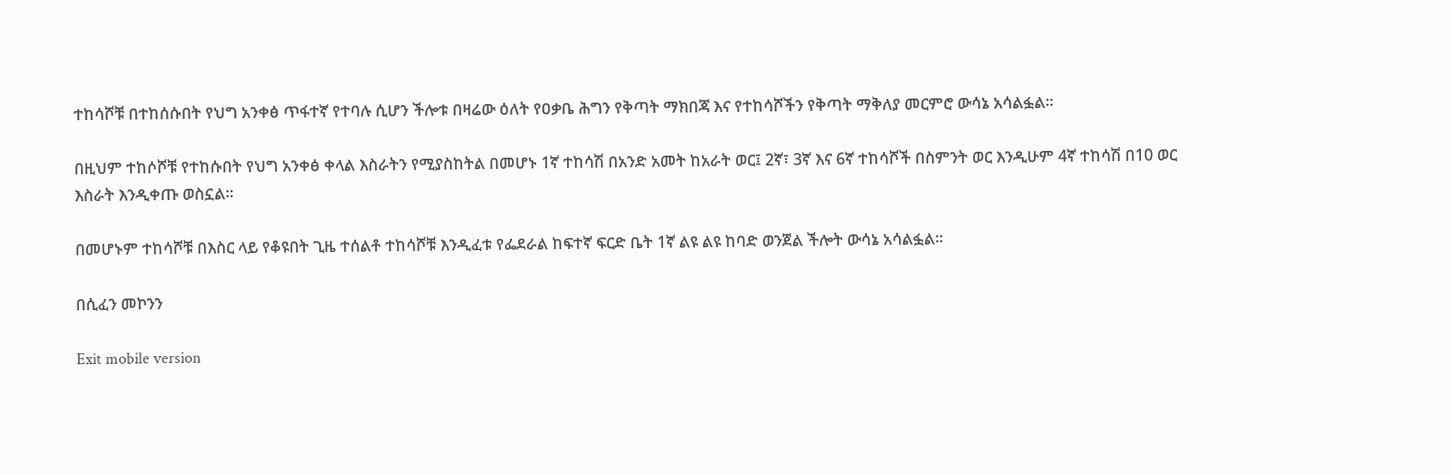ተከሳሾቹ በተከሰሱበት የህግ አንቀፅ ጥፋተኛ የተባሉ ሲሆን ችሎቱ በዛሬው ዕለት የዐቃቤ ሕግን የቅጣት ማክበጃ እና የተከሳሾችን የቅጣት ማቅለያ መርምሮ ውሳኔ አሳልፏል።

በዚህም ተከሶሾቹ የተከሱበት የህግ አንቀፅ ቀላል እስራትን የሚያስከትል በመሆኑ 1ኛ ተከሳሽ በአንድ አመት ከአራት ወር፤ 2ኛ፣ 3ኛ እና 6ኛ ተከሳሾች በስምንት ወር እንዲሁም 4ኛ ተከሳሽ በ10 ወር እስራት እንዲቀጡ ወስኗል።

በመሆኑም ተከሳሾቹ በእስር ላይ የቆዩበት ጊዜ ተሰልቶ ተከሳሾቹ እንዲፈቱ የፌደራል ከፍተኛ ፍርድ ቤት 1ኛ ልዩ ልዩ ከባድ ወንጀል ችሎት ውሳኔ አሳልፏል።

በሲፈን መኮንን

Exit mobile version